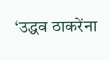‘उद्धव ठाकरेंना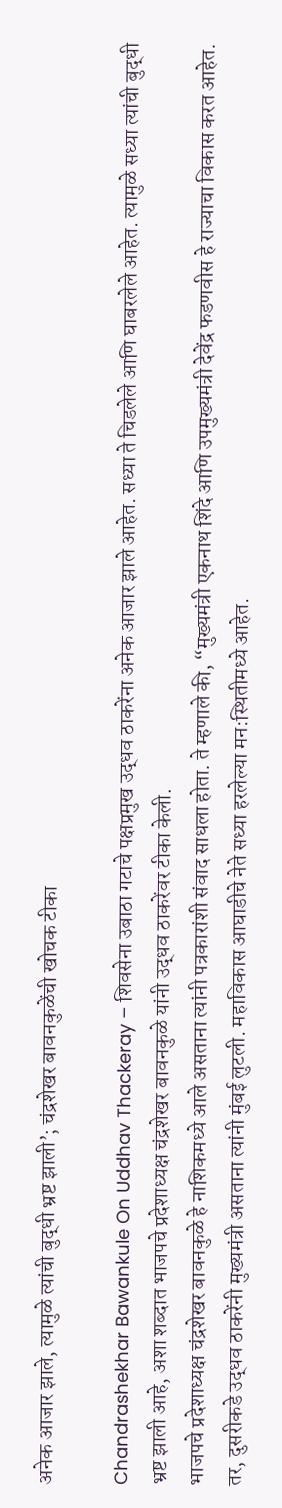अनेक आजार झाले, त्यामुळे त्यांची बुद्धी भ्रष्ट झाली’; चंद्रशेखर बावनकुळेंची खोचक टीका

Chandrashekhar Bawankule On Uddhav Thackeray – शिवसेना उबाठा गटाचे पक्षप्रमुख उद्धव ठाकरेंना अनेक आजार झाले आहेत. सध्या ते चिडलेले आणि घाबरलेले आहेत. त्यामुळे सध्या त्यांची बुद्धी भ्रष्ट झाली आहे, अशा शब्दात भाजपचे प्रदेशाध्यक्ष चंद्रशेखर बावनकुळे यांनी उद्धव ठाकरेंवर टीका केली.
भाजपचे प्रदेशाध्यक्ष चंद्रशेखर बावनकुळे हे नाशिकमध्ये आले असताना त्यांनी पत्रकारांशी संवाद साधला होता. ते म्हणाले की, “मुख्यमंत्री एकनाथ शिंदे आणि उपमुख्यमंत्री देवेंद्र फडणवीस हे राज्याचा विकास करत आहेत.
तर, दुसरीकडे उद्धव ठाकरेंनी मुख्यमंत्री असताना त्यांनी मुंबई लुटली. महाविकास आघाडीचे नेते सध्या हरलेल्या मन:स्थितीमध्ये आहेत.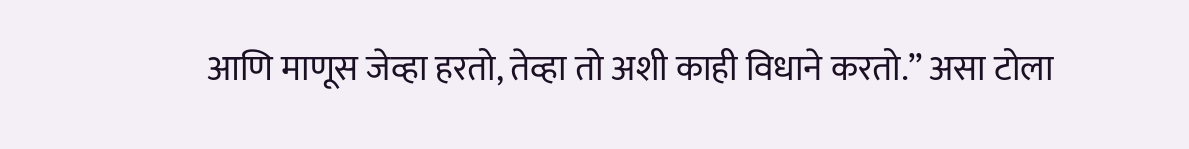आणि माणूस जेव्हा हरतो, तेव्हा तो अशी काही विधाने करतो.” असा टोला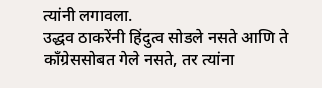त्यांनी लगावला.
उद्धव ठाकरेंनी हिंदुत्व सोडले नसते आणि ते काँग्रेससोबत गेले नसते, तर त्यांना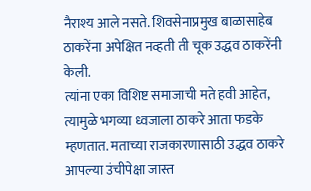नैराश्य आले नसते. शिवसेनाप्रमुख बाळासाहेब ठाकरेंना अपेक्षित नव्हती ती चूक उद्धव ठाकरेंनी केली.
त्यांना एका विशिष्ट समाजाची मते हवी आहेत, त्यामुळे भगव्या ध्वजाला ठाकरे आता फडके म्हणतात. मताच्या राजकारणासाठी उद्धव ठाकरे आपल्या उंचीपेक्षा जास्त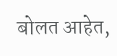बोलत आहेत,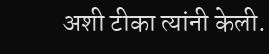अशी टीका त्यांनी केली.